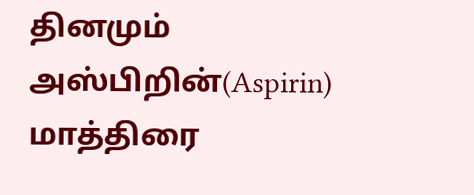தினமும் அஸ்பிறின்(Aspirin) மாத்திரை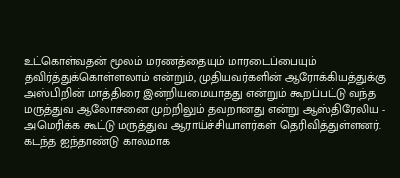உட்கொள்வதன் மூலம் மரணத்தையும் மாரடைப்பையும் தவிர்த்துக்கொள்ளலாம் என்றும், முதியவர்களின் ஆரோக்கியத்துக்கு அஸ்பிறின் மாத்திரை இன்றியமையாதது என்றும் கூறப்பட்டு வந்த மருத்துவ ஆலோசனை முற்றிலும் தவறானது என்று ஆஸ்திரேலிய - அமெரிக்க கூட்டு மருத்துவ ஆராய்ச்சியாளர்கள் தெரிவித்துள்ளனர்.
கடந்த ஐந்தாண்டு காலமாக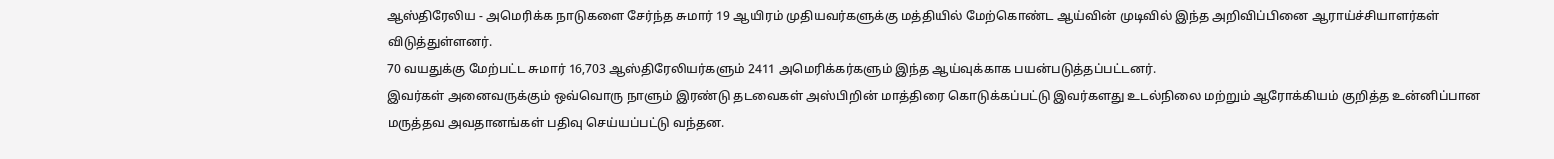ஆஸ்திரேலிய - அமெரிக்க நாடுகளை சேர்ந்த சுமார் 19 ஆயிரம் முதியவர்களுக்கு மத்தியில் மேற்கொண்ட ஆய்வின் முடிவில் இந்த அறிவிப்பினை ஆராய்ச்சியாளர்கள் விடுத்துள்ளனர்.
70 வயதுக்கு மேற்பட்ட சுமார் 16,703 ஆஸ்திரேலியர்களும் 2411 அமெரிக்கர்களும் இந்த ஆய்வுக்காக பயன்படுத்தப்பட்டனர்.
இவர்கள் அனைவருக்கும் ஒவ்வொரு நாளும் இரண்டு தடவைகள் அஸ்பிறின் மாத்திரை கொடுக்கப்பட்டு இவர்களது உடல்நிலை மற்றும் ஆரோக்கியம் குறித்த உன்னிப்பான மருத்தவ அவதானங்கள் பதிவு செய்யப்பட்டு வந்தன.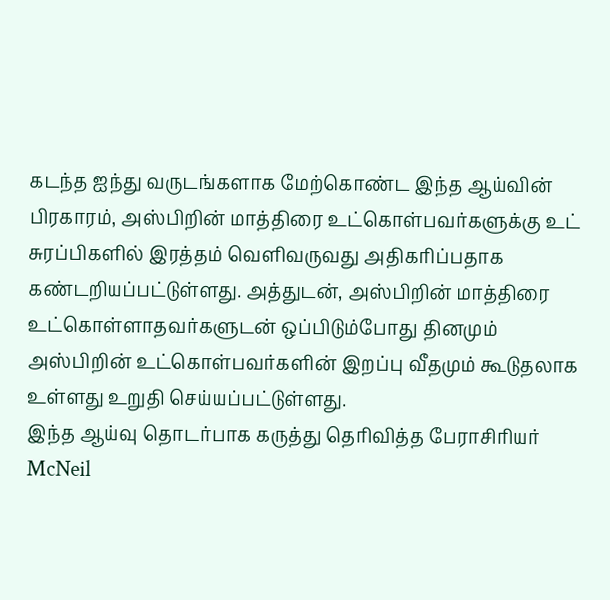கடந்த ஐந்து வருடங்களாக மேற்கொண்ட இந்த ஆய்வின் பிரகாரம், அஸ்பிறின் மாத்திரை உட்கொள்பவர்களுக்கு உட் சுரப்பிகளில் இரத்தம் வெளிவருவது அதிகரிப்பதாக கண்டறியப்பட்டுள்ளது. அத்துடன், அஸ்பிறின் மாத்திரை உட்கொள்ளாதவர்களுடன் ஒப்பிடும்போது தினமும் அஸ்பிறின் உட்கொள்பவர்களின் இறப்பு வீதமும் கூடுதலாக உள்ளது உறுதி செய்யப்பட்டுள்ளது.
இந்த ஆய்வு தொடர்பாக கருத்து தெரிவித்த பேராசிரியர் McNeil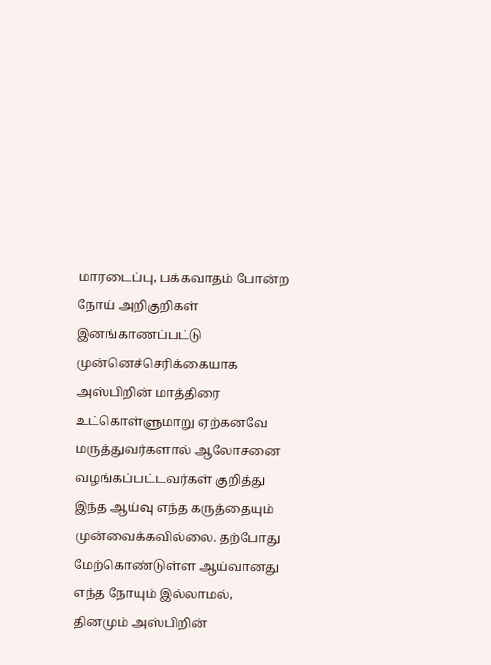மாரடைப்பு, பக்கவாதம் போன்ற நோய் அறிகுறிகள் இனங்காணப்பட்டு முன்னெச்செரிக்கையாக அஸ்பிறின் மாத்திரை உட்கொள்ளுமாறு ஏற்கனவே மருத்துவர்களால் ஆலோசனை வழங்கப்பட்டவர்கள் குறித்து இந்த ஆய்வு எந்த கருத்தையும் முன்வைக்கவில்லை. தற்போது மேற்கொண்டுள்ள ஆய்வானது எந்த நோயும் இல்லாமல், தினமும் அஸ்பிறின்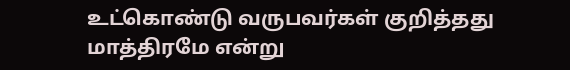உட்கொண்டு வருபவர்கள் குறித்தது மாத்திரமே என்று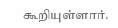கூறியுள்ளார்.